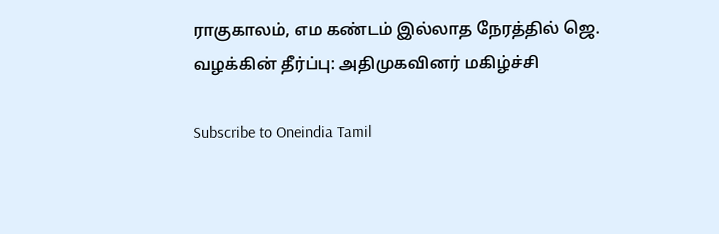ராகுகாலம், எம கண்டம் இல்லாத நேரத்தில் ஜெ. வழக்கின் தீர்ப்பு: அதிமுகவினர் மகிழ்ச்சி

Subscribe to Oneindia Tamil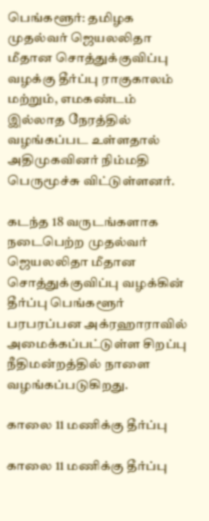பெங்களூர்: தமிழக முதல்வர் ஜெயலலிதா மீதான சொத்துக்குவிப்பு வழக்கு தீர்ப்பு ராகுகாலம் மற்றும், எமகண்டம் இல்லாத நேரத்தில் வழங்கப்பட உள்ளதால் அதிமுகவினர் நிம்மதி பெருமூச்சு விட்டுள்ளனர்.

கடந்த 18 வருடங்களாக நடைபெற்ற முதல்வர் ஜெயலலிதா மீதான சொத்துக்குவிப்பு வழக்கின் தீர்ப்பு பெங்களூர் பரபரப்பன அக்ரஹாராவில் அமைக்கப்பட்டுள்ள சிறப்பு நீதிமன்றத்தில் நாளை வழங்கப்படுகிறது.

காலை 11 மணிக்கு தீர்ப்பு

காலை 11 மணிக்கு தீர்ப்பு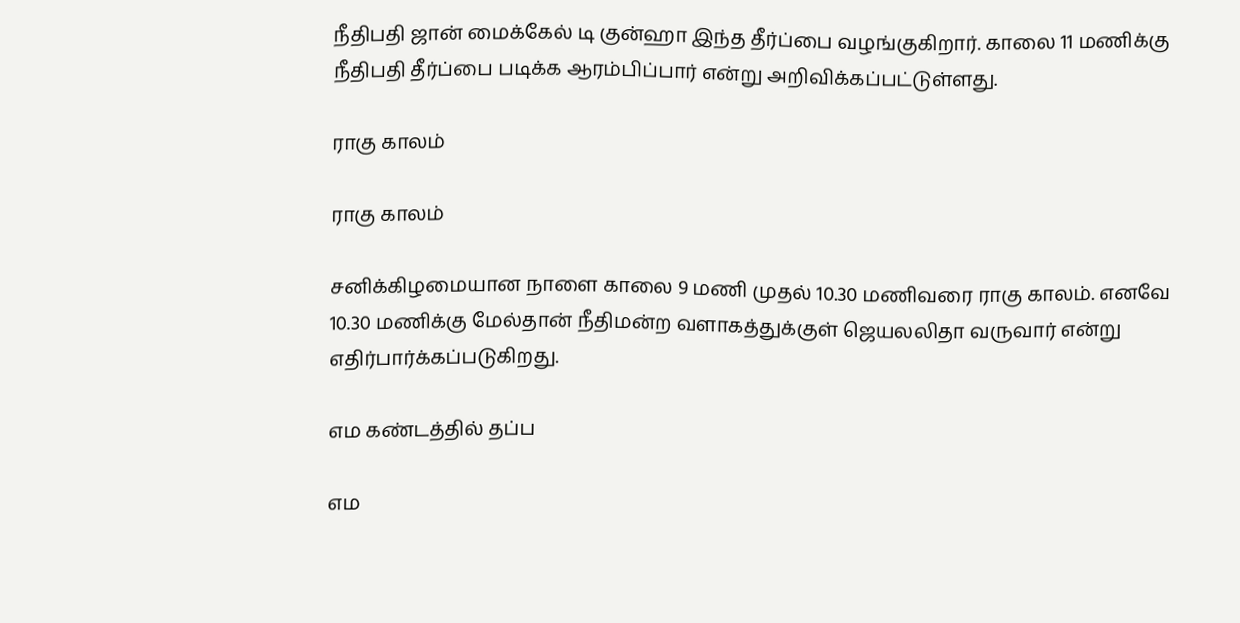நீதிபதி ஜான் மைக்கேல் டி குன்ஹா இந்த தீர்ப்பை வழங்குகிறார். காலை 11 மணிக்கு நீதிபதி தீர்ப்பை படிக்க ஆரம்பிப்பார் என்று அறிவிக்கப்பட்டுள்ளது.

ராகு காலம்

ராகு காலம்

சனிக்கிழமையான நாளை காலை 9 மணி முதல் 10.30 மணிவரை ராகு காலம். எனவே 10.30 மணிக்கு மேல்தான் நீதிமன்ற வளாகத்துக்குள் ஜெயலலிதா வருவார் என்று எதிர்பார்க்கப்படுகிறது.

எம கண்டத்தில் தப்ப

எம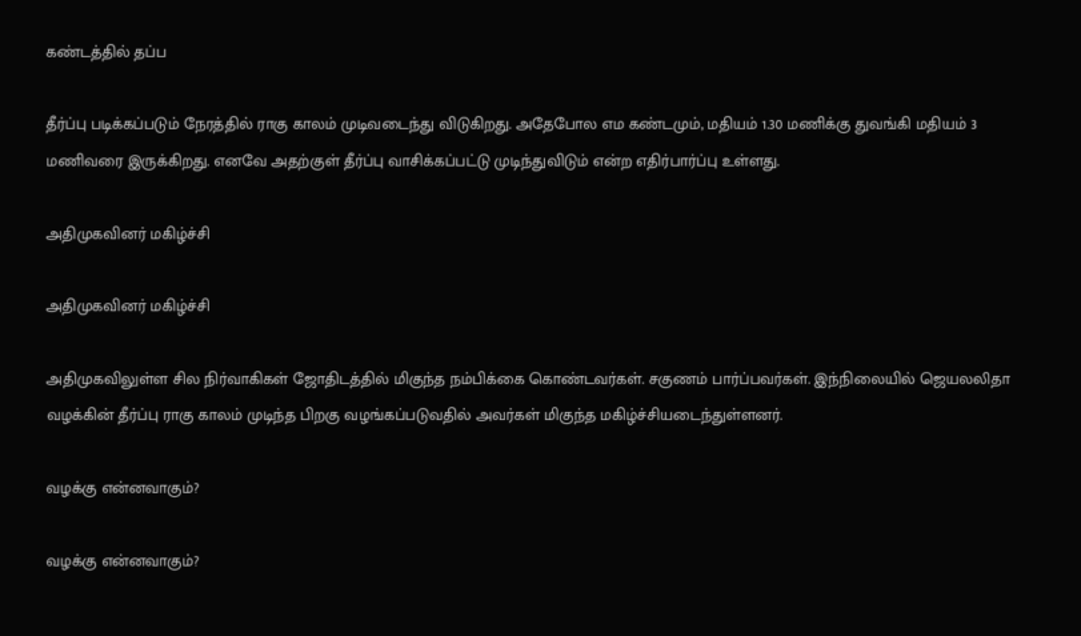கண்டத்தில் தப்ப

தீர்ப்பு படிக்கப்படும் நேரத்தில் ராகு காலம் முடிவடைந்து விடுகிறது. அதேபோல எம கண்டமும், மதியம் 1.30 மணிக்கு துவங்கி மதியம் 3 மணிவரை இருக்கிறது. எனவே அதற்குள் தீர்ப்பு வாசிக்கப்பட்டு முடிந்துவிடும் என்ற எதிர்பார்ப்பு உள்ளது.

அதிமுகவினர் மகிழ்ச்சி

அதிமுகவினர் மகிழ்ச்சி

அதிமுகவிலுள்ள சில நிர்வாகிகள் ஜோதிடத்தில் மிகுந்த நம்பிக்கை கொண்டவர்கள். சகுணம் பார்ப்பவர்கள். இந்நிலையில் ஜெயலலிதா வழக்கின் தீர்ப்பு ராகு காலம் முடிந்த பிறகு வழங்கப்படுவதில் அவர்கள் மிகுந்த மகிழ்ச்சியடைந்துள்ளனர்.

வழக்கு என்னவாகும்?

வழக்கு என்னவாகும்?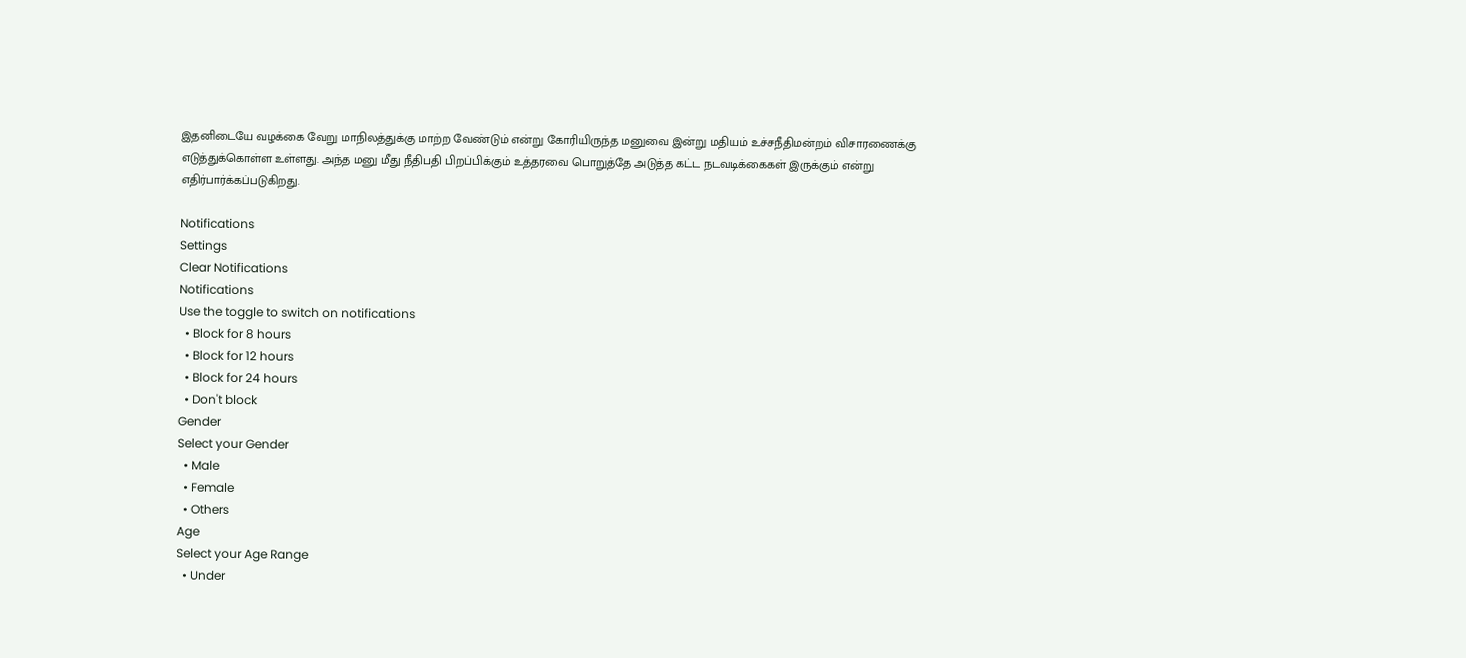இதனிடையே வழக்கை வேறு மாநிலத்துக்கு மாற்ற வேண்டும் என்று கோரியிருந்த மனுவை இன்று மதியம் உச்சநீதிமன்றம் விசாரணைக்கு எடுத்துக்கொள்ள உள்ளது. அந்த மனு மீது நீதிபதி பிறப்பிக்கும் உத்தரவை பொறுத்தே அடுத்த கட்ட நடவடிக்கைகள் இருக்கும் என்று எதிர்பார்க்கப்படுகிறது.

Notifications
Settings
Clear Notifications
Notifications
Use the toggle to switch on notifications
  • Block for 8 hours
  • Block for 12 hours
  • Block for 24 hours
  • Don't block
Gender
Select your Gender
  • Male
  • Female
  • Others
Age
Select your Age Range
  • Under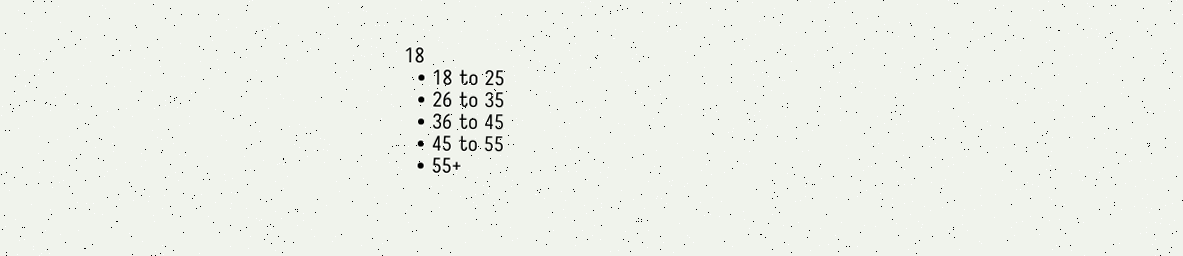18
  • 18 to 25
  • 26 to 35
  • 36 to 45
  • 45 to 55
  • 55+